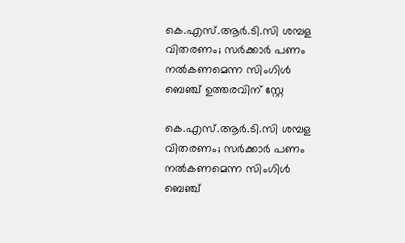കെ.എസ്.ആര്‍.ടി.സി ശമ്പള വിതരണം; സര്‍ക്കാര്‍ പണം നല്‍കണമെന്ന സിംഗിള്‍ ബെഞ്ച് ഉത്തരവിന് സ്റ്റേ

കെ.എസ്.ആര്‍.ടി.സി ശമ്പള വിതരണം; സര്‍ക്കാര്‍ പണം നല്‍കണമെന്ന സിംഗിള്‍ ബെഞ്ച്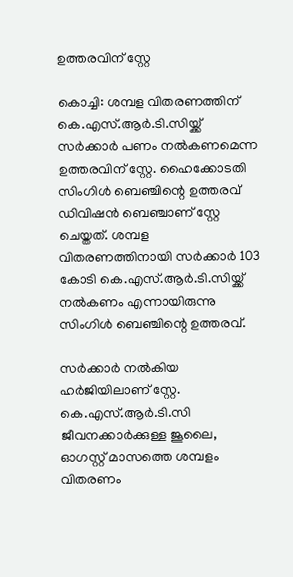ഉത്തരവിന് സ്റ്റേ

കൊച്ചി: ശമ്പള വിതരണത്തിന് കെ.എസ്.ആര്‍.ടി.സിയ്ക്ക് സര്‍ക്കാര്‍ പണം നല്‍കണമെന്ന ഉത്തരവിന് സ്റ്റേ. ഹൈക്കോടതി സിംഗിള്‍ ബെഞ്ചിന്റെ ഉത്തരവ് ഡിവിഷന്‍ ബെഞ്ചാണ് സ്റ്റേ ചെയ്തത്. ശമ്പള വിതരണത്തിനായി സര്‍ക്കാര്‍ 103 കോടി കെ.എസ്.ആര്‍.ടി.സിയ്ക്ക് നല്‍കണം എന്നായിരുന്നു സിംഗിള്‍ ബെഞ്ചിന്റെ ഉത്തരവ്.

സര്‍ക്കാര്‍ നല്‍കിയ ഹര്‍ജിയിലാണ് സ്റ്റേ. കെ.എസ്.ആര്‍.ടി.സി ജീവനക്കാര്‍ക്കുള്ള ജൂലൈ, ഓഗസ്റ്റ് മാസത്തെ ശമ്പളം വിതരണം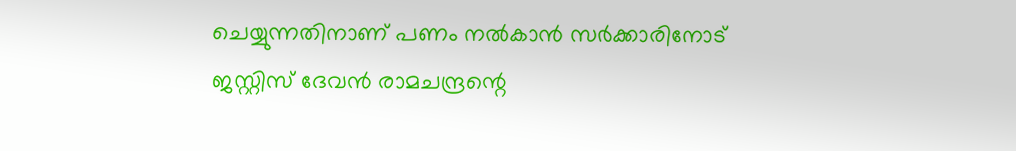ചെയ്യുന്നതിനാണ് പണം നല്‍കാന്‍ സര്‍ക്കാരിനോട് ജസ്റ്റിസ് ദേവന്‍ രാമചന്ദ്രന്റെ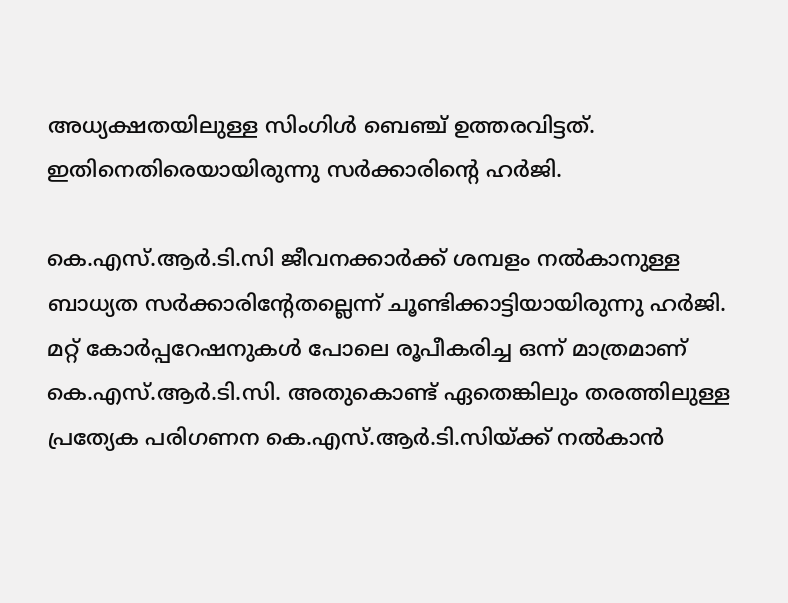അധ്യക്ഷതയിലുള്ള സിംഗിള്‍ ബെഞ്ച് ഉത്തരവിട്ടത്. ഇതിനെതിരെയായിരുന്നു സര്‍ക്കാരിന്റെ ഹര്‍ജി.

കെ.എസ്.ആര്‍.ടി.സി ജീവനക്കാര്‍ക്ക് ശമ്പളം നല്‍കാനുള്ള ബാധ്യത സര്‍ക്കാരിന്റേതല്ലെന്ന് ചൂണ്ടിക്കാട്ടിയായിരുന്നു ഹര്‍ജി. മറ്റ് കോര്‍പ്പറേഷനുകള്‍ പോലെ രൂപീകരിച്ച ഒന്ന് മാത്രമാണ് കെ.എസ്.ആര്‍.ടി.സി. അതുകൊണ്ട് ഏതെങ്കിലും തരത്തിലുള്ള പ്രത്യേക പരിഗണന കെ.എസ്.ആര്‍.ടി.സിയ്ക്ക് നല്‍കാന്‍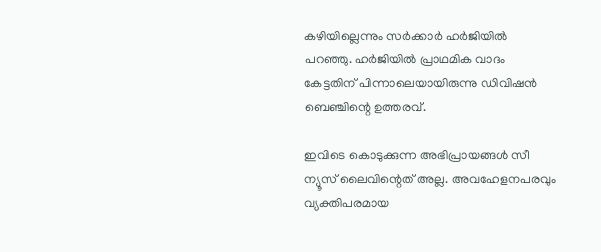കഴിയില്ലെന്നും സര്‍ക്കാര്‍ ഹര്‍ജിയില്‍ പറഞ്ഞു. ഹര്‍ജിയില്‍ പ്രാഥമിക വാദം കേട്ടതിന് പിന്നാലെയായിരുന്നു ഡിവിഷന്‍ ബെഞ്ചിന്റെ ഉത്തരവ്.

ഇവിടെ കൊടുക്കുന്ന അഭിപ്രായങ്ങള്‍ സീ ന്യൂസ് ലൈവിന്റെത് അല്ല. അവഹേളനപരവും വ്യക്തിപരമായ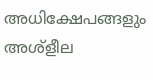അധിക്ഷേപങ്ങളും അശ്‌ളീല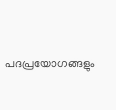പദപ്രയോഗങ്ങളും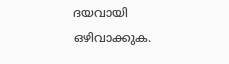ദയവായി ഒഴിവാക്കുക.